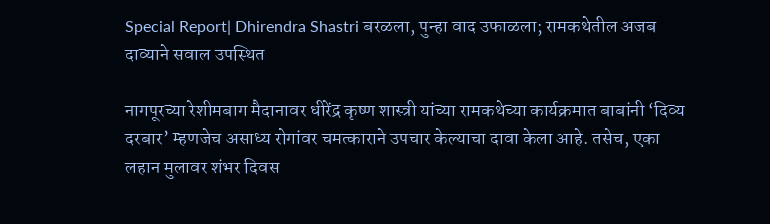Special Report| Dhirendra Shastri बरळला, पुन्हा वाद उफाळला; रामकथेतील अजब दाव्याने सवाल उपस्थित

नागपूरच्या रेशीमबाग मैदानावर धीरेंद्र कृष्ण शास्त्री यांच्या रामकथेच्या कार्यक्रमात बाबांनी ‘दिव्य दरबार’ म्हणजेच असाध्य रोगांवर चमत्काराने उपचार केल्याचा दावा केला आहे. तसेच, एका लहान मुलावर शंभर दिवस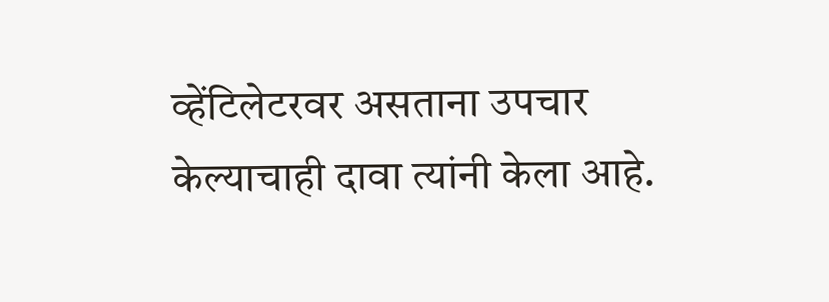व्हेंटिलेटरवर असताना उपचार केल्याचाही दावा त्यांनी केला आहे.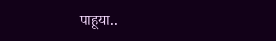पाहूया..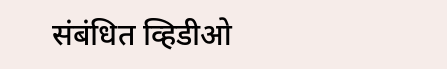संबंधित व्हिडीओ